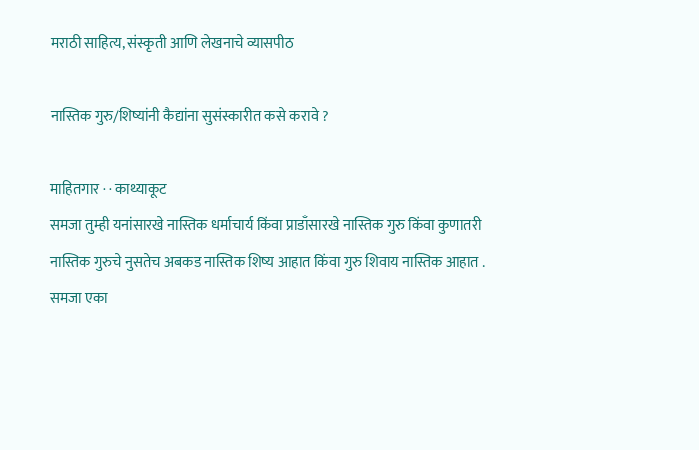मराठी साहित्य, संस्कृती आणि लेखनाचे व्यासपीठ

नास्तिक गुरु/शिष्यांनी कैद्यांना सुसंस्कारीत कसे करावे ?

माहितगार · · काथ्याकूट
समजा तुम्ही यनांसारखे नास्तिक धर्माचार्य किंवा प्राडाँसारखे नास्तिक गुरु किंवा कुणातरी नास्तिक गुरुचे नुसतेच अबकड नास्तिक शिष्य आहात किंवा गुरु शिवाय नास्तिक आहात . समजा एका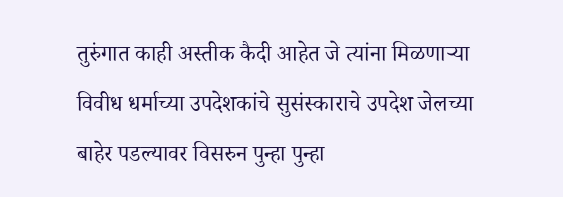तुरुंगात काही अस्तीक कैदी आहेत जे त्यांना मिळणार्‍या विवीध धर्माच्या उपदेशकांचे सुसंस्काराचे उपदेश जेलच्या बाहेर पडल्यावर विसरुन पुन्हा पुन्हा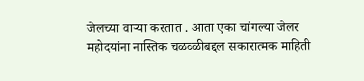जेलच्या वार्‍या करतात . आता एका चांगल्या जेलर महोदयांना नास्तिक चळव्ळीबद्दल सकारात्मक माहिती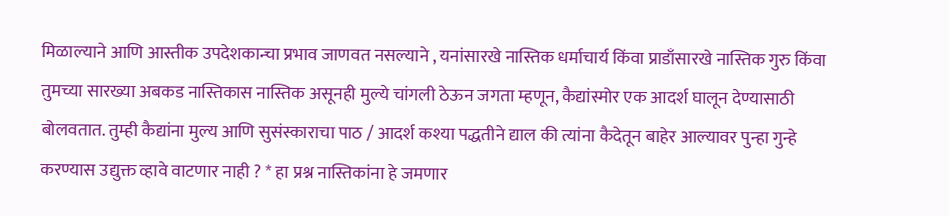मिळाल्याने आणि आस्तीक उपदेशकान्चा प्रभाव जाणवत नसल्याने , यनांसारखे नास्तिक धर्माचार्य किंवा प्राडाँसारखे नास्तिक गुरु किंवा तुमच्या सारख्या अबकड नास्तिकास नास्तिक असूनही मुल्ये चांगली ठेऊन जगता म्हणून, कैद्यांस्मोर एक आदर्श घालून देण्यासाठी बोलवतात. तुम्ही कैद्यांना मुल्य आणि सुसंस्काराचा पाठ / आदर्श कश्या पद्धतीने द्याल की त्यांना कैदेतून बाहेर आल्यावर पुन्हा गुन्हे करण्यास उद्युक्त व्हावे वाटणार नाही ? * हा प्रश्न नास्तिकांना हे जमणार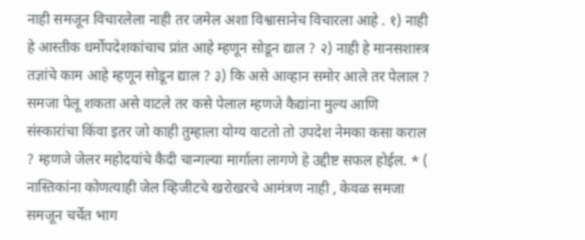नाही समजून विचारलेला नाही तर जमेल अशा विश्वासानेच विचारला आहे . १) नाही हे आस्तीक धर्मोपदेशकांचाच प्रांत आहे म्हणून सोडून द्याल ? २) नाही हे मानसशास्त्र तज्ञांचे काम आहे म्हणून सोडून द्याल ? ३) कि असे आव्हान समोर आले तर पेलाल ? समजा पेलू शकता असे वाटले तर कसे पेलाल म्हणजे कैद्यांना मुल्य आणि संस्कारांचा किंवा इतर जो काही तुम्हाला योग्य वाटतो तो उपदेश नेमका कसा कराल ? म्हणजे जेलर महोदयांचे कैदी चान्गल्या मार्गाला लागणे हे उद्दीष्ट सफल होईल. * ( नास्तिकांना कोणत्याही जेल व्हिजीटचे खरोखरचे आमंत्रण नाही , केवळ समजा समजून चर्चेत भाग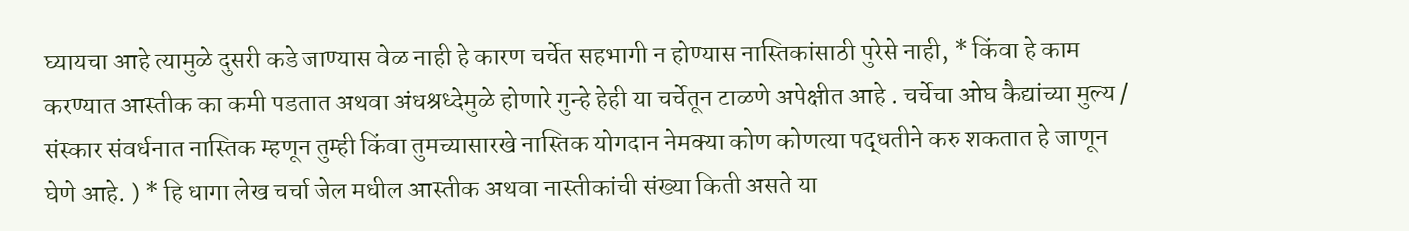घ्यायचा आहे त्यामुळे दुसरी कडे जाण्यास वेळ नाही हे कारण चर्चेत सहभागी न होण्यास नास्तिकांसाठी पुरेसे नाही, * किंवा हे काम करण्यात आस्तीक का कमी पडतात अथवा अंधश्रध्देमुळे होणारे गुन्हे हेही या चर्चेतून टाळणे अपेक्षीत आहे . चर्चेचा ओघ कैद्यांच्या मुल्य / संस्कार संवर्धनात नास्तिक म्हणून तुम्ही किंवा तुमच्यासारखे नास्तिक योगदान नेमक्या कोण कोणत्या पद्धतीने करु शकतात हे जाणून घेणे आहे. ) * हि धागा लेख चर्चा जेल मधील आस्तीक अथवा नास्तीकांची संख्या किती असते या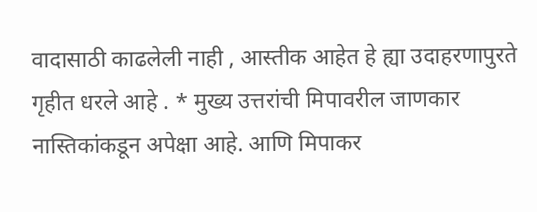वादासाठी काढलेली नाही , आस्तीक आहेत हे ह्या उदाहरणापुरते गृहीत धरले आहे . * मुख्य उत्तरांची मिपावरील जाणकार नास्तिकांकडून अपेक्षा आहे. आणि मिपाकर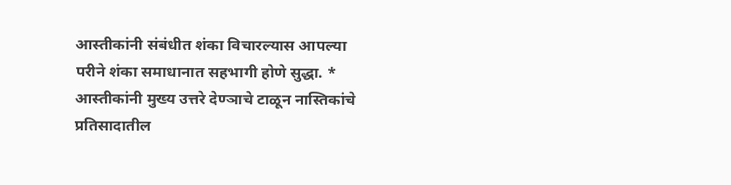आस्तीकांनी संबंधीत शंका विचारल्यास आपल्या परीने शंका समाधानात सहभागी होणे सुद्धा. * आस्तीकांनी मुख्य उत्तरे देण्ञाचे टाळून नास्तिकांचे प्रतिसादातील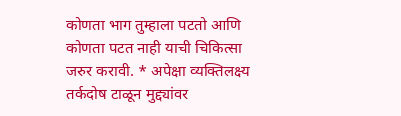कोणता भाग तुम्हाला पटतो आणि कोणता पटत नाही याची चिकित्सा जरुर करावी. * अपेक्षा व्यक्तिलक्ष्य तर्कदोष टाळून मुद्द्यांवर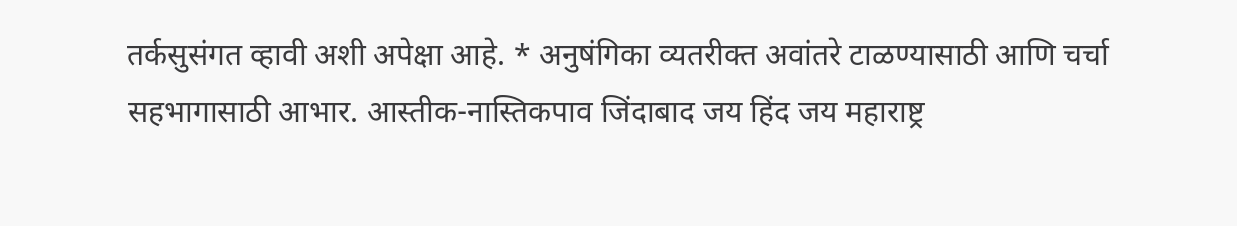तर्कसुसंगत व्हावी अशी अपेक्षा आहे. * अनुषंगिका व्यतरीक्त अवांतरे टाळण्यासाठी आणि चर्चा सहभागासाठी आभार. आस्तीक-नास्तिकपाव जिंदाबाद जय हिंद जय महाराष्ट्र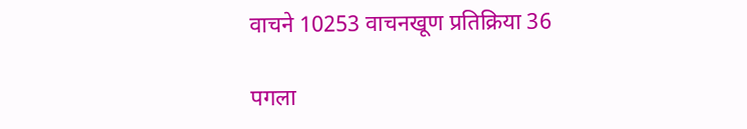वाचने 10253 वाचनखूण प्रतिक्रिया 36

पगला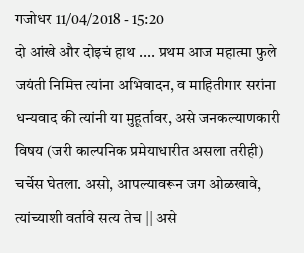गजोधर 11/04/2018 - 15:20
दो आंखे और दोइचं हाथ .... प्रथम आज महात्मा फुले जयंती निमित्त त्यांना अभिवादन, व माहितीगार सरांना धन्यवाद की त्यांनी या मुहूर्तावर, असे जनकल्याणकारी विषय (जरी काल्पनिक प्रमेयाधारीत असला तरीही) चर्चेस घेतला. असो, आपल्यावरून जग ओळखावे, त्यांच्याशी वर्तावे सत्य तेच || असे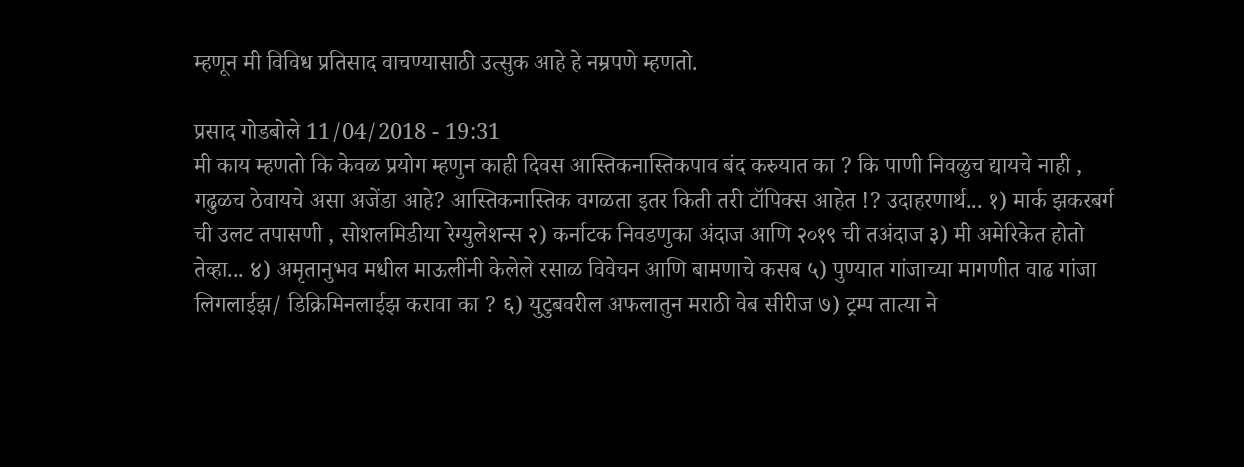म्हणून मी विविध प्रतिसाद वाचण्यासाठी उत्सुक आहे हे नम्रपणे म्हणतो.

प्रसाद गोडबोले 11/04/2018 - 19:31
मी काय म्हणतो कि केवळ प्रयोग म्हणुन काही दिवस आस्तिकनास्तिकपाव बंद करुयात का ? कि पाणी निवळुच द्यायचे नाही , गढुळच ठेवायचे असा अजेंडा आहे? आस्तिकनास्तिक वगळता इतर किती तरी टॉपिक्स आहेत !? उदाहरणार्थ... १) मार्क झकरबर्ग ची उलट तपासणी , सोशलमिडीया रेग्युलेशन्स २) कर्नाटक निवडणुका अंदाज आणि २०१९ ची तअंदाज ३) मी अमेरिकेत होतो तेव्हा... ४) अमृतानुभव मधील माऊलींनी केलेले रसाळ विवेचन आणि बामणाचे कसब ५) पुण्यात गांजाच्या मागणीत वाढ गांजा लिगलाईझ/ डिक्रिमिनलाईझ करावा का ? ६) युटुबवरील अफलातुन मराठी वेब सीरीज ७) ट्रम्प तात्या ने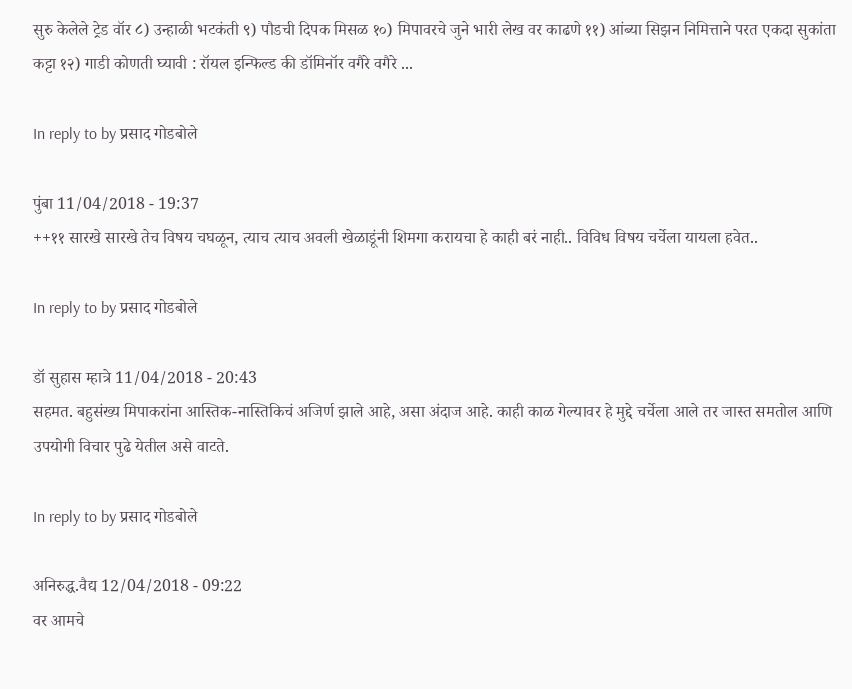सुरु केलेले ट्रेड वॉर ८) उन्हाळी भटकंती ९) पौडची दिपक मिसळ १०) मिपावरचे जुने भारी लेख वर काढणे ११) आंब्या सिझन निमित्ताने परत एकदा सुकांता कट्टा १२) गाडी कोणती घ्यावी : रॉयल इन्फिल्ड की डॉमिनॉर वगैरे वगैरे ...

In reply to by प्रसाद गोडबोले

पुंबा 11/04/2018 - 19:37
++११ सारखे सारखे तेच विषय चघळून, त्याच त्याच अवली खेळाडूंनी शिमगा करायचा हे काही बरं नाही.. विविध विषय चर्चेला यायला हवेत..

In reply to by प्रसाद गोडबोले

डॉ सुहास म्हात्रे 11/04/2018 - 20:43
सहमत. बहुसंख्य मिपाकरांना आस्तिक-नास्तिकिचं अजिर्ण झाले आहे, असा अंदाज आहे. काही काळ गेल्यावर हे मुद्दे चर्चेला आले तर जास्त समतोल आणि उपयोगी विचार पुढे येतील असे वाटते.

In reply to by प्रसाद गोडबोले

अनिरुद्ध.वैद्य 12/04/2018 - 09:22
वर आमचे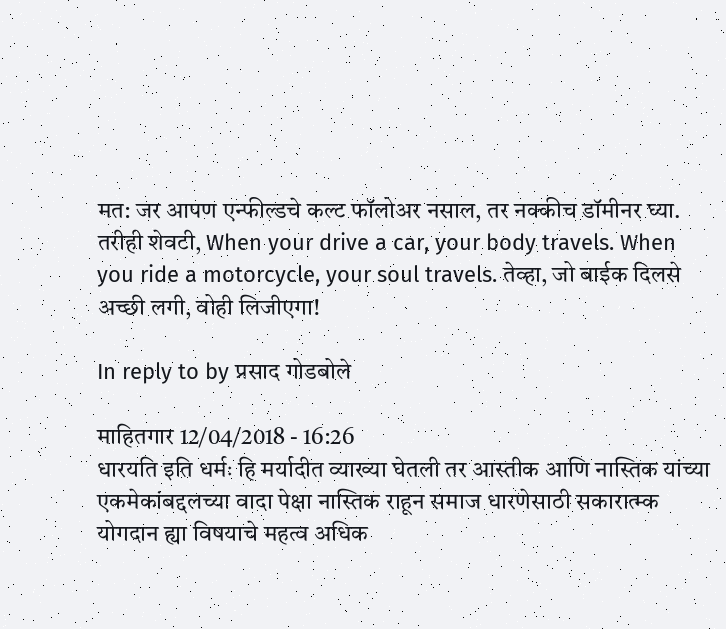मत: जर आपण एन्फील्डचे कल्ट फॉलोअर नसाल, तर नक्कीच डॉमीनर घ्या. तरीही शेवटी, When your drive a car, your body travels. When you ride a motorcycle, your soul travels. तेव्हा, जो बाईक दिलसे अच्छी लगी, वोही लिजीएगा!

In reply to by प्रसाद गोडबोले

माहितगार 12/04/2018 - 16:26
धारयति इति धर्मः हि मर्यादीत व्याख्या घेतली तर आस्तीक आणि नास्तिक यांच्या एकमेकांबद्दलच्या वादा पेक्षा नास्तिक राहून समाज धारणेसाठी सकारात्म्क योगदान ह्या विषयाचे महत्व अधिक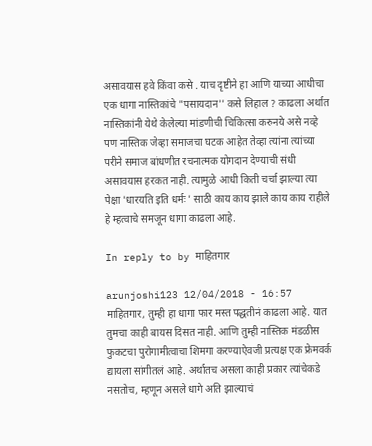असावयास हवे किंवा कसे . याच दृष्टीने हा आणि याच्या आधीचा एक धागा नास्तिकांचे "पसायदान'' कसे लिहाल ? काढला अर्थात नास्तिकांनी येथे केलेल्या मांडणीची चिकित्सा करुनये असे नव्हे पण नास्तिक जेव्हा समाजचा घटक आहेत तेव्हा त्यांना त्यांच्या परीने समाज बांधणीत रचनात्मक योगदान देण्याची संधी असावयास हरकत नाही. त्यामुळे आधी किती चर्चा झाल्या त्या पेक्षा 'धारयति इति धर्मः ' साठी काय काय झाले काय काय राहीले हे म्हत्वाचे समजून धागा काढला आहे.

In reply to by माहितगार

arunjoshi123 12/04/2018 - 16:57
माहितगार, तुम्ही हा धागा फार मस्त पद्धतीनं काढला आहे. यात तुमचा काही बायस दिसत नाही. आणि तुम्ही नास्तिक मंडळीस फुकटचा पुरोगामीत्वाचा शिमगा करण्याऐवजी प्रत्यक्ष एक फ्रेमवर्क द्यायला सांगीतलं आहे. अर्थातच असला काही प्रकार त्यांचेकडे नसतोच, म्हणून असले धागे अति झाल्याचं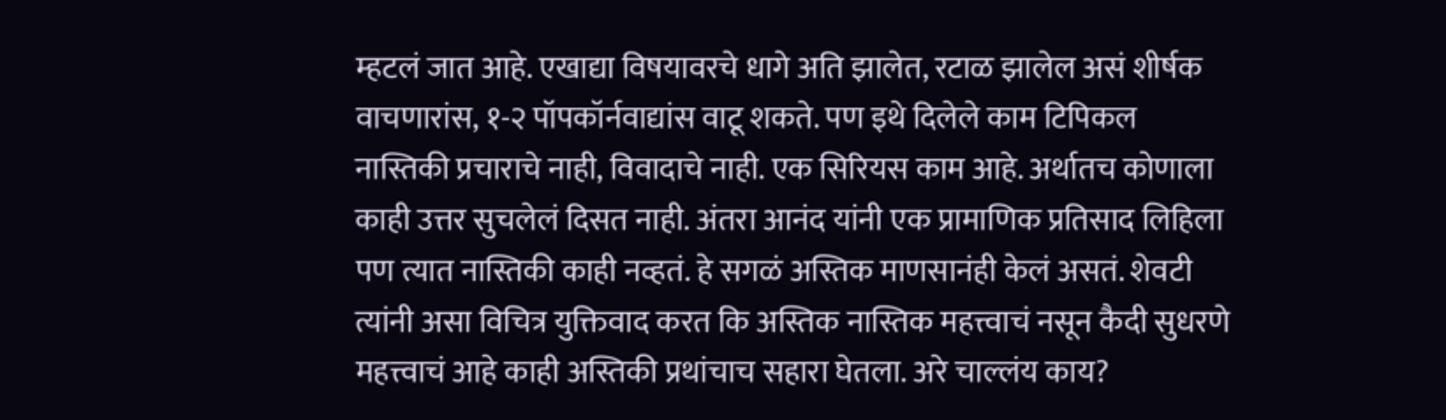म्हटलं जात आहे. एखाद्या विषयावरचे धागे अति झालेत, रटाळ झालेल असं शीर्षक वाचणारांस, १-२ पॉपकॉर्नवाद्यांस वाटू शकते. पण इथे दिलेले काम टिपिकल नास्तिकी प्रचाराचे नाही, विवादाचे नाही. एक सिरियस काम आहे. अर्थातच कोणाला काही उत्तर सुचलेलं दिसत नाही. अंतरा आनंद यांनी एक प्रामाणिक प्रतिसाद लिहिला पण त्यात नास्तिकी काही नव्हतं. हे सगळं अस्तिक माणसानंही केलं असतं. शेवटी त्यांनी असा विचित्र युक्तिवाद करत कि अस्तिक नास्तिक महत्त्वाचं नसून कैदी सुधरणे महत्त्वाचं आहे काही अस्तिकी प्रथांचाच सहारा घेतला. अरे चाल्लंय काय?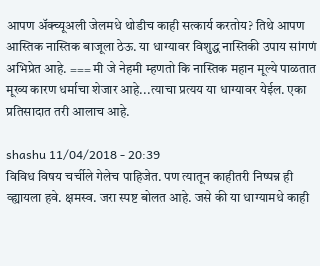आपण अ‍ॅक्च्यूअली जेलमधे थोडीच काही सत्कार्य करतोय? तिथे आपण आस्तिक नास्तिक बाजूला ठेऊ. या धाग्यावर विशुद्ध नास्तिकी उपाय सांगणं अभिप्रेत आहे. === मी जे नेहमी म्हणतो कि नास्तिक महान मूल्ये पाळतात मूख्य कारण धर्माचा शेजार आहे...त्याचा प्रत्यय या धाग्यावर येईल. एका प्रतिसादात तरी आलाच आहे.

shashu 11/04/2018 - 20:39
विविध विषय चर्चीले गेलेच पाहिजेत. पण त्यातून काहीतरी निष्पन्न ही व्ह्यायला हवे. क्षमस्व. जरा स्पष्ट बोलत आहे. जसे की या धाग्यामधे काही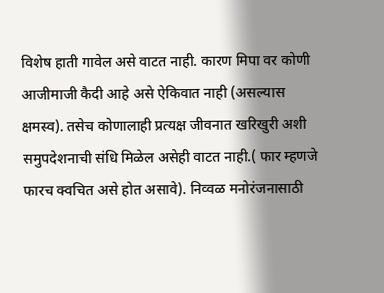विशेष हाती गावेल असे वाटत नाही. कारण मिपा वर कोणी आजीमाजी कैदी आहे असे ऐकिवात नाही (असल्यास क्षमस्व). तसेच कोणालाही प्रत्यक्ष जीवनात खरिखुरी अशी समुपदेशनाची संधि मिळेल असेही वाटत नाही.( फार म्हणजे फारच क्वचित असे होत असावे). निव्वळ मनोरंजनासाठी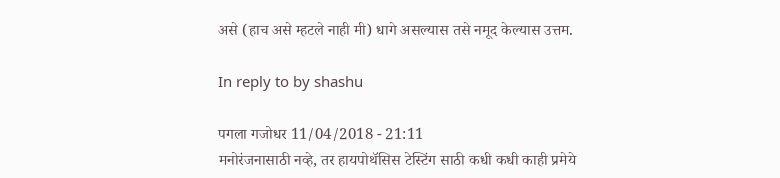असे (हाच असे म्हटले नाही मी) धागे असल्यास तसे नमूद केल्यास उत्तम.

In reply to by shashu

पगला गजोधर 11/04/2018 - 21:11
मनोरंजनासाठी नव्हे, तर हायपोथॅसिस टेस्टिंग साठी कधी कधी काही प्रमेये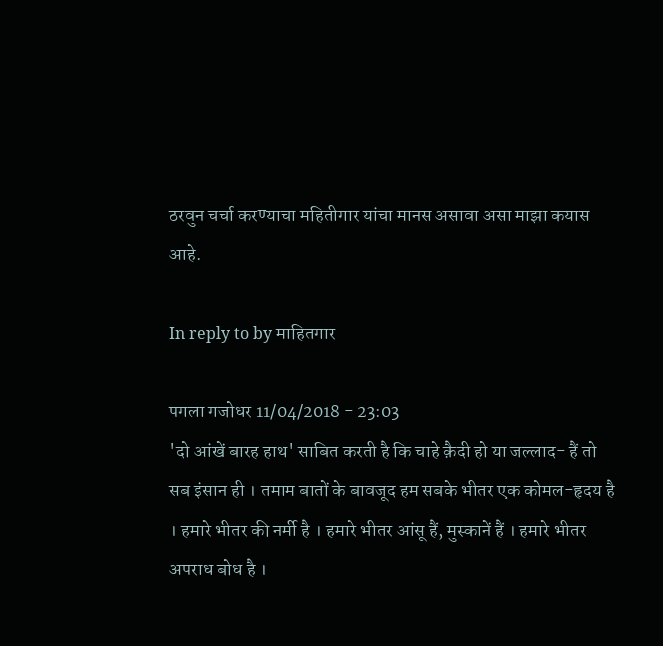ठरवुन चर्चा करण्याचा महितीगार यांचा मानस असावा असा माझा कयास आहे.

In reply to by माहितगार

पगला गजोधर 11/04/2018 - 23:03
'दो आंखें बारह हाथ' साबित करती है कि चाहे क़ैदी हो या जल्‍लाद- हैं तो सब इंसान ही । तमाम बातों के बावजूद हम सबके भीतर एक कोमल-हृदय है । हमारे भीतर की नर्मी है । हमारे भीतर आंसू हैं, मुस्‍कानें हैं । हमारे भीतर अपराध बोध है ।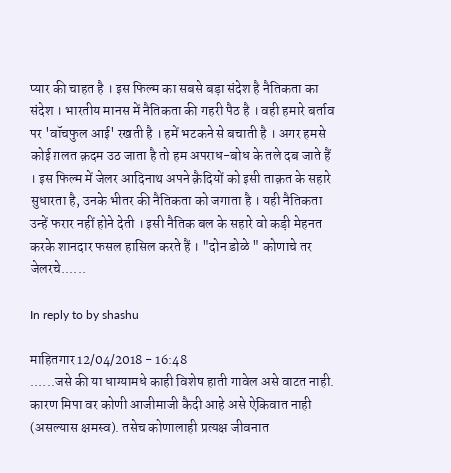प्‍यार की चाहत है । इस फिल्‍म का सबसे बड़ा संदेश है नैतिकता का संदेश । भारतीय मानस में नैतिकता की गहरी पैठ है । वही हमारे बर्ताव पर 'वॉचफुल आई' रखती है । हमें भटकने से बचाती है । अगर हमसे कोई ग़लत क़दम उठ जाता है तो हम अपराध-बोध के तले दब जाते हैं । इस फिल्‍म में जेलर आदिनाथ अपने क़ैदियों को इसी ताक़त के सहारे सुधारता है, उनके भीतर की नैतिकता को जगाता है । यही नैतिकता उन्‍हें फरार नहीं होने देती । इसी नैतिक बल के सहारे वो कड़ी मेहनत करके शानदार फसल हासिल करते हैं । "दोन डोळे " कोणाचे तर जेलरचे......

In reply to by shashu

माहितगार 12/04/2018 - 16:48
......जसे की या धाग्यामधे काही विशेष हाती गावेल असे वाटत नाही. कारण मिपा वर कोणी आजीमाजी कैदी आहे असे ऐकिवात नाही (असल्यास क्षमस्व). तसेच कोणालाही प्रत्यक्ष जीवनात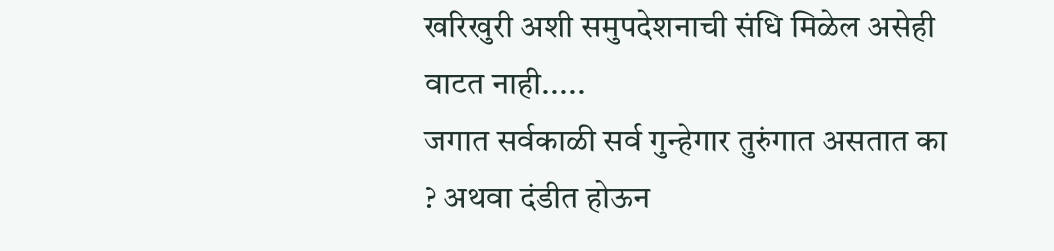खरिखुरी अशी समुपदेशनाची संधि मिळेल असेही वाटत नाही.....
जगात सर्वकाळी सर्व गुन्हेगार तुरुंगात असतात का ? अथवा दंडीत होऊन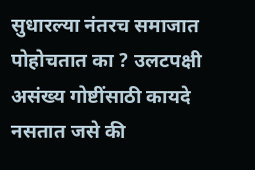सुधारल्या नंतरच समाजात पोहोचतात का ? उलटपक्षी असंख्य गोष्टींसाठी कायदे नसतात जसे की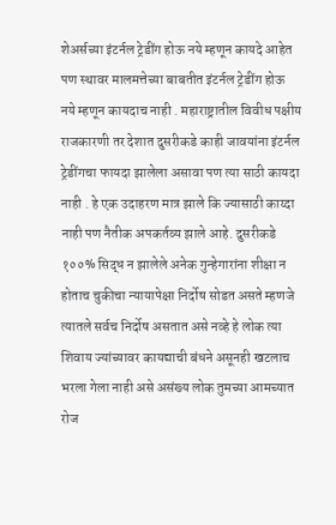शेअर्सच्या इंटर्नल ट्रेडींग होऊ नये म्हणून कायदे आहेत पण स्थावर मालमत्तेच्या बाबतीत इंटर्नल ट्रेडींग होऊ नये म्हणून कायदाच नाही . महाराष्ट्रातील विवीध पक्षीय राजकारणी तर देशात दुसरीकडे काही जावयांना इंटर्नल ट्रेडींगचा फायदा झालेला असावा पण त्या साठी कायदा नाही . हे एक उदाहरण मात्र झाले कि ज्यासाठी काय्दा नाही पण नैतीक अपकर्तव्य झाले आहे. दुसरीकडे १००% सिद्ध न झालेले अनेक गुन्हेगारांना शीक्षा न होताच चुकीचा न्यायापेक्षा निर्दोष सोडत असते म्हणजे त्यातले सर्वच निर्दोष असतात असे नव्हे हे लोक त्या शिवाय ज्यांच्यावर कायद्याची बंधने असूनही खटलाच भरला गेला नाही असे असंख्य लोक तुमच्या आमच्यात रोज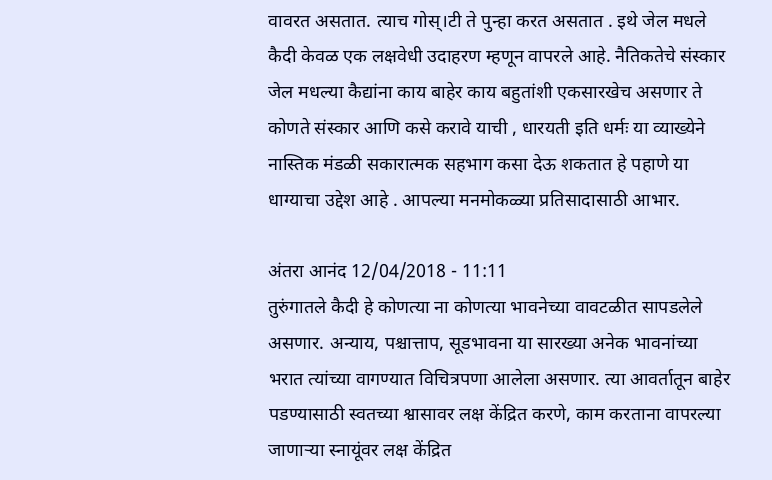वावरत असतात. त्याच गोस्।टी ते पुन्हा करत असतात . इथे जेल मधले कैदी केवळ एक लक्षवेधी उदाहरण म्हणून वापरले आहे. नैतिकतेचे संस्कार जेल मधल्या कैद्यांना काय बाहेर काय बहुतांशी एकसारखेच असणार ते कोणते संस्कार आणि कसे करावे याची , धारयती इति धर्मः या व्याख्येने नास्तिक मंडळी सकारात्मक सहभाग कसा देऊ शकतात हे पहाणे या धाग्याचा उद्देश आहे . आपल्या मनमोकळ्या प्रतिसादासाठी आभार.

अंतरा आनंद 12/04/2018 - 11:11
तुरुंगातले कैदी हे कोणत्या ना कोणत्या भावनेच्या वावटळीत सापडलेले असणार. अन्याय, पश्चात्ताप, सूडभावना या सारख्या अनेक भावनांच्या भरात त्यांच्या वागण्यात विचित्रपणा आलेला असणार. त्या आवर्तातून बाहेर पडण्यासाठी स्वतच्या श्वासावर लक्ष केंद्रित करणे, काम करताना वापरल्या जाणाऱ्या स्नायूंवर लक्ष केंद्रित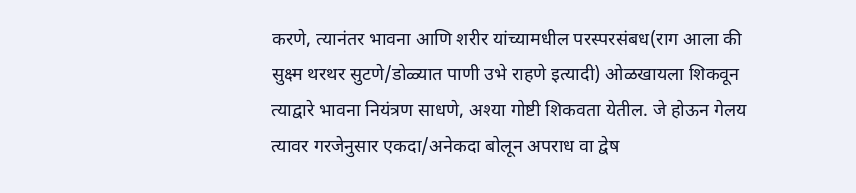करणे, त्यानंतर भावना आणि शरीर यांच्यामधील परस्परसंबध(राग आला की सुक्ष्म थरथर सुटणे/डोळ्यात पाणी उभे राहणे इत्यादी) ओळखायला शिकवून त्याद्वारे भावना नियंत्रण साधणे, अश्या गोष्टी शिकवता येतील. जे होऊन गेलय त्यावर गरजेनुसार एकदा/अनेकदा बोलून अपराध वा द्वेष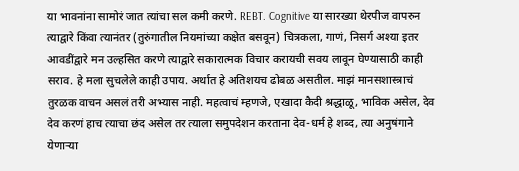या भावनांना सामोरं जात त्यांचा सल कमी करणे. REBT. Cognitive या सारख्या थेरपीज वापरुन त्याद्वारे किंवा त्यानंतर (तुरुंगातील नियमांच्या कक्षेत बसवून) चित्रकला, गाणं, निसर्ग अश्या इतर आवडींद्वारे मन उल्हसित करणे त्याद्वारे सकारात्मक विचार करायची सवय लावून घेण्यासाठी काही सराव. हे मला सुचलेले काही उपाय. अर्थात हे अतिशयच ढोबळ असतील. माझं मानसशास्त्राचं तुरळक वाचन असलं तरी अभ्यास नाही. महत्वाचं म्हणजे, एखादा कैदी श्रद्धाळू, भाविक असेल, देव देव करणं हाच त्याचा छंद असेल तर त्याला समुपदेशन करताना देव-धर्म हे शब्द, त्या अनुषंगाने येणाऱ्या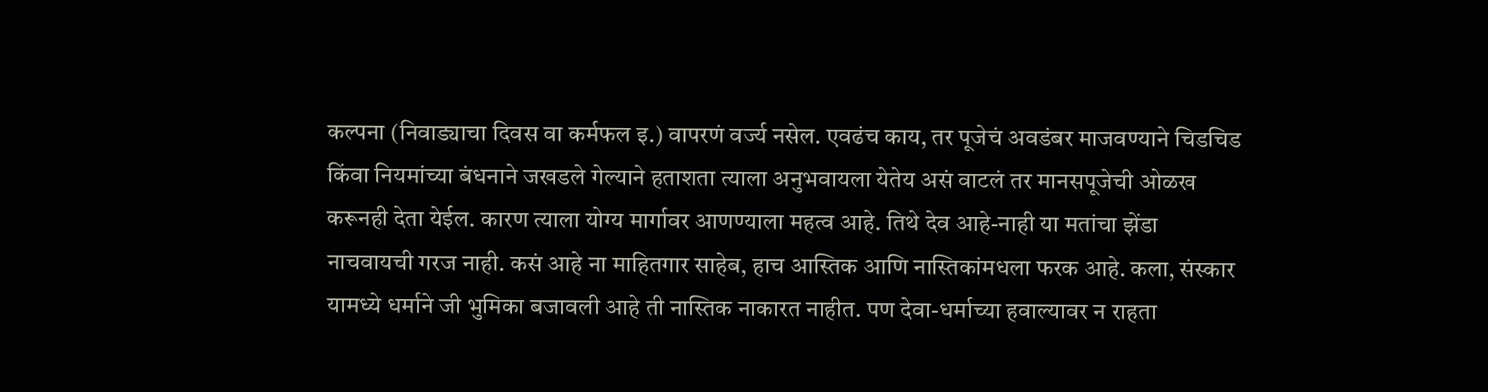कल्पना (निवाड्याचा दिवस वा कर्मफल इ.) वापरणं वर्ज्य नसेल. एवढंच काय, तर पूजेचं अवडंबर माजवण्याने चिडचिड किंवा नियमांच्या बंधनाने जखडले गेल्याने हताशता त्याला अनुभवायला येतेय असं वाटलं तर मानसपूजेची ओळख करूनही देता येईल. कारण त्याला योग्य मार्गावर आणण्याला महत्व आहे. तिथे देव आहे-नाही या मतांचा झेंडा नाचवायची गरज नाही. कसं आहे ना माहितगार साहेब, हाच आस्तिक आणि नास्तिकांमधला फरक आहे. कला, संस्कार यामध्ये धर्माने जी भुमिका बजावली आहे ती नास्तिक नाकारत नाहीत. पण देवा-धर्माच्या हवाल्यावर न राहता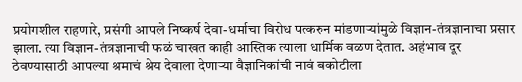प्रयोगशील राहणारे, प्रसंगी आपले निष्कर्ष देवा-धर्माचा विरोध पत्करुन मांडणाऱ्यांमुळे विज्ञान-तंत्रज्ञानाचा प्रसार झाला. त्या विज्ञान-तंत्रज्ञानाची फळं चाखत काही आस्तिक त्याला धार्मिक वळण देतात. अहंभाव दूर ठेवण्यासाठी आपल्या श्रमाचं श्रेय देवाला देणाऱ्या वैज्ञानिकांची नावं बकोटीला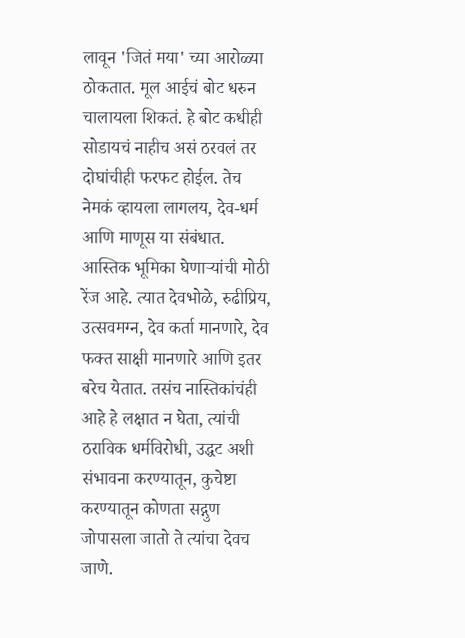लावून 'जितं मया' च्या आरोळ्या ठोकतात. मूल आईचं बोट धरुन चालायला शिकतं. हे बोट कधीही सोडायचं नाहीच असं ठरवलं तर दोघांचीही फरफट होईल. तेच नेमकं व्हायला लागलय, देव-धर्म आणि माणूस या संबंधात. आस्तिक भूमिका घेणाऱ्यांची मोठी रेंज आहे. त्यात देवभोळे, रुढीप्रिय, उत्सवमग्न, देव कर्ता मानणारे, देव फक्त साक्षी मानणारे आणि इतर बरेच येतात. तसंच नास्तिकांचंही आहे हे लक्षात न घेता, त्यांची ठराविक धर्मविरोधी, उद्धट अशी संभावना करण्यातून, कुचेष्टा करण्यातून कोणता सद्गुण जोपासला जातो ते त्यांचा देवच जाणे.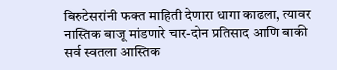बिरुटेसरांनी फक्त माहिती देणारा धागा काढला, त्यावर नास्तिक बाजू मांडणारे चार-दोन प्रतिसाद आणि बाकी सर्व स्वतला आस्तिक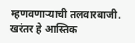म्हणवणाऱ्याची तलवारबाजी. खरंतर हे आस्तिक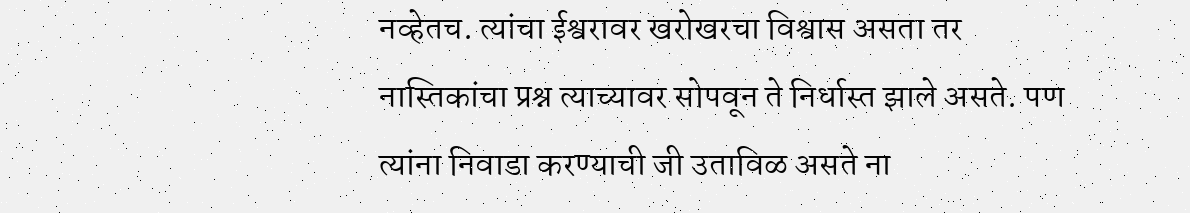नव्हेतच. त्यांचा ईश्वरावर खरोखरचा विश्वास असता तर नास्तिकांचा प्रश्न त्याच्यावर सोपवून ते निर्धास्त झाले असते. पण त्यांना निवाडा करण्याची जी उताविळ असते ना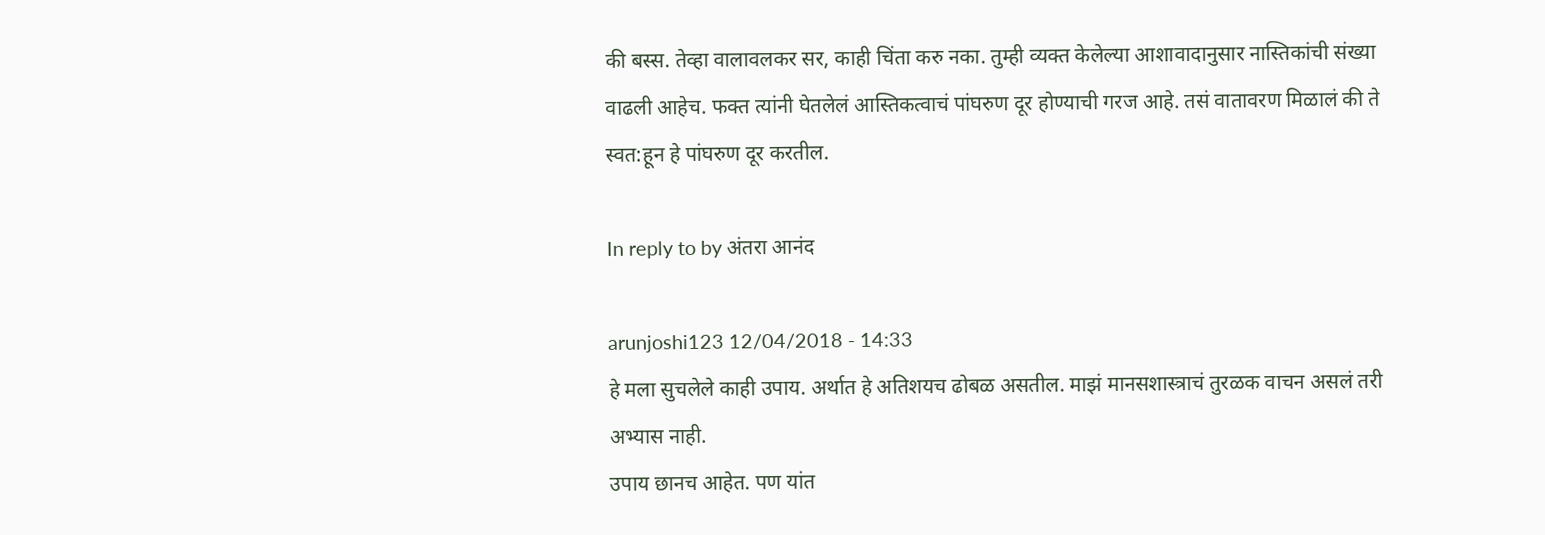की बस्स. तेव्हा वालावलकर सर, काही चिंता करु नका. तुम्ही व्यक्त केलेल्या आशावादानुसार नास्तिकांची संख्या वाढली आहेच. फक्त त्यांनी घेतलेलं आस्तिकत्वाचं पांघरुण दूर होण्याची गरज आहे. तसं वातावरण मिळालं की ते स्वत:हून हे पांघरुण दूर करतील.

In reply to by अंतरा आनंद

arunjoshi123 12/04/2018 - 14:33
हे मला सुचलेले काही उपाय. अर्थात हे अतिशयच ढोबळ असतील. माझं मानसशास्त्राचं तुरळक वाचन असलं तरी अभ्यास नाही.
उपाय छानच आहेत. पण यांत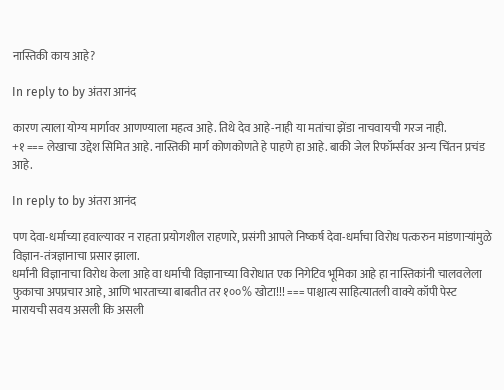नास्तिकी काय आहे?

In reply to by अंतरा आनंद

कारण त्याला योग्य मार्गावर आणण्याला महत्व आहे. तिथे देव आहे-नाही या मतांचा झेंडा नाचवायची गरज नाही.
+१ === लेखाचा उद्देश सिमित आहे. नास्तिकी मार्ग कोणकोणते हे पाहणे हा आहे. बाकी जेल रिफॉर्म्सवर अन्य चिंतन प्रचंड आहे.

In reply to by अंतरा आनंद

पण देवा-धर्माच्या हवाल्यावर न राहता प्रयोगशील राहणारे, प्रसंगी आपले निष्कर्ष देवा-धर्माचा विरोध पत्करुन मांडणाऱ्यांमुळे विज्ञान-तंत्रज्ञानाचा प्रसार झाला.
धर्मांनी विज्ञानाचा विरोध केला आहे वा धर्माची विज्ञानाच्या विरोधात एक निगेटिव भूमिका आहे हा नास्तिकांनी चालवलेला फुकाचा अपप्रचार आहे, आणि भारताच्या बाबतीत तर १००% खोटा!!! === पाश्चात्य साहित्यातली वाक्ये कॉपी पेस्ट मारायची सवय असली कि असली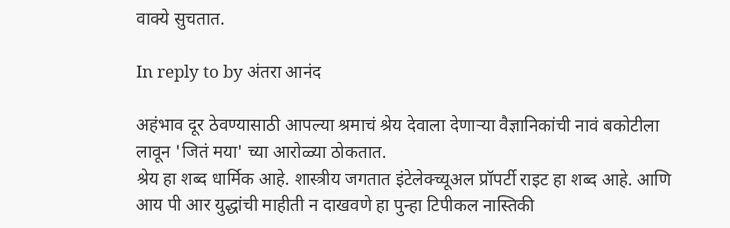वाक्ये सुचतात.

In reply to by अंतरा आनंद

अहंभाव दूर ठेवण्यासाठी आपल्या श्रमाचं श्रेय देवाला देणाऱ्या वैज्ञानिकांची नावं बकोटीला लावून 'जितं मया' च्या आरोळ्या ठोकतात.
श्रेय हा शब्द धार्मिक आहे. शास्त्रीय जगतात इंटेलेक्च्यूअल प्रॉपर्टी राइट हा शब्द आहे. आणि आय पी आर युद्धांची माहीती न दाखवणे हा पुन्हा टिपीकल नास्तिकी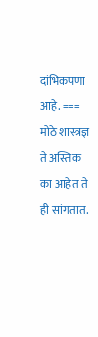दांभिकपणा आहे. === मोठे शास्त्रज्ञ ते अस्तिक का आहेत ते ही सांगतात.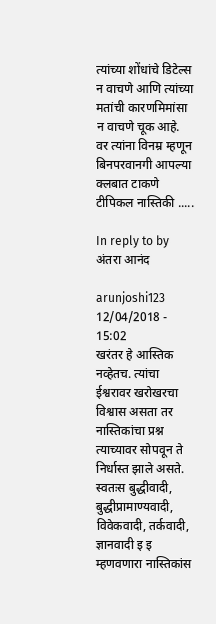त्यांच्या शोंधांचे डिटेल्स न वाचणे आणि त्यांच्या मतांची कारणमिमांसा न वाचणे चूक आहे. वर त्यांना विनम्र म्हणून बिनपरवानगी आपल्या क्लबात टाकणे टीपिकल नास्तिकी .....

In reply to by अंतरा आनंद

arunjoshi123 12/04/2018 - 15:02
खरंतर हे आस्तिक नव्हेतच. त्यांचा ईश्वरावर खरोखरचा विश्वास असता तर नास्तिकांचा प्रश्न त्याच्यावर सोपवून ते निर्धास्त झाले असते.
स्वतःस बुद्धीवादी, बुद्धीप्रामाण्यवादी, विवेकवादी, तर्कवादी, ज्ञानवादी इ इ म्हणवणारा नास्तिकांस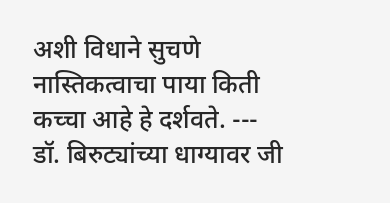अशी विधाने सुचणे नास्तिकत्वाचा पाया किती कच्चा आहे हे दर्शवते. --- डॉ. बिरुट्यांच्या धाग्यावर जी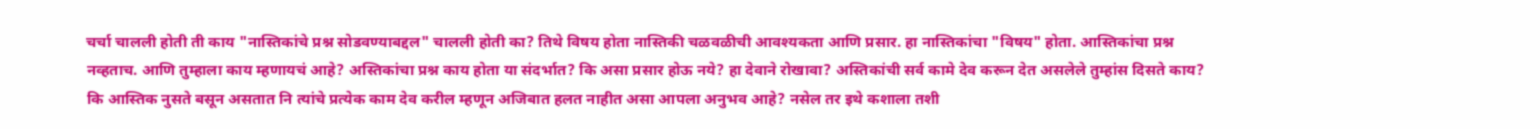चर्चा चालली होती ती काय "नास्तिकांचे प्रश्न सोडवण्याबद्दल" चालली होती का? तिथे विषय होता नास्तिकी चळवळीची आवश्यकता आणि प्रसार. हा नास्तिकांचा "विषय" होता. आस्तिकांचा प्रश्न नव्हताच. आणि तुम्हाला काय म्हणायचं आहे? अस्तिकांचा प्रश्न काय होता या संदर्भात? कि असा प्रसार होऊ नये? हा देवाने रोखावा? अस्तिकांची सर्व कामे देव करून देत असलेले तुम्हांस दिसते काय? कि आस्तिक नुसते बसून असतात नि त्यांचे प्रत्येक काम देव करील म्हणून अजिबात हलत नाहीत असा आपला अनुभव आहे? नसेल तर इथे कशाला तशी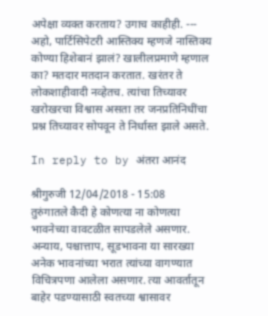अपेक्षा व्यक्त करताय? उगाच काहीही. --- अहो, पार्टिसिपेटरी आस्तिक्य म्हणजे नास्तिक्य कोण्या हिशेबानं झालं? खालीलप्रमाणे म्हणाल का? मतदार मतदान करतात. खरंतर ते लोकशाहीवादी नव्हेतच. त्यांचा तिच्यावर खरोखरचा विश्वास असता तर जनप्रतिनिधींचा प्रश्न तिच्यावर सोपवून ते निर्धास्त झाले असते.

In reply to by अंतरा आनंद

श्रीगुरुजी 12/04/2018 - 15:08
तुरुंगातले कैदी हे कोणत्या ना कोणत्या भावनेच्या वावटळीत सापडलेले असणार. अन्याय, पश्चात्ताप, सूडभावना या सारख्या अनेक भावनांच्या भरात त्यांच्या वागण्यात विचित्रपणा आलेला असणार. त्या आवर्तातून बाहेर पडण्यासाठी स्वतच्या श्वासावर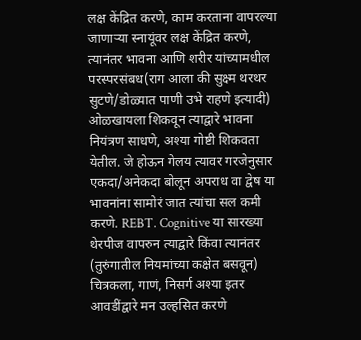लक्ष केंद्रित करणे, काम करताना वापरल्या जाणाऱ्या स्नायूंवर लक्ष केंद्रित करणे, त्यानंतर भावना आणि शरीर यांच्यामधील परस्परसंबध(राग आला की सुक्ष्म थरथर सुटणे/डोळ्यात पाणी उभे राहणे इत्यादी) ओळखायला शिकवून त्याद्वारे भावना नियंत्रण साधणे, अश्या गोष्टी शिकवता येतील. जे होऊन गेलय त्यावर गरजेनुसार एकदा/अनेकदा बोलून अपराध वा द्वेष या भावनांना सामोरं जात त्यांचा सल कमी करणे. REBT. Cognitive या सारख्या थेरपीज वापरुन त्याद्वारे किंवा त्यानंतर (तुरुंगातील नियमांच्या कक्षेत बसवून) चित्रकला, गाणं, निसर्ग अश्या इतर आवडींद्वारे मन उल्हसित करणे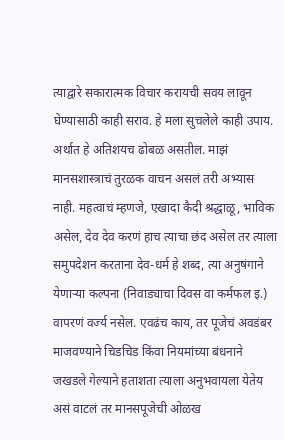त्याद्वारे सकारात्मक विचार करायची सवय लावून घेण्यासाठी काही सराव. हे मला सुचलेले काही उपाय. अर्थात हे अतिशयच ढोबळ असतील. माझं मानसशास्त्राचं तुरळक वाचन असलं तरी अभ्यास नाही. महत्वाचं म्हणजे, एखादा कैदी श्रद्धाळू, भाविक असेल, देव देव करणं हाच त्याचा छंद असेल तर त्याला समुपदेशन करताना देव-धर्म हे शब्द, त्या अनुषंगाने येणाऱ्या कल्पना (निवाड्याचा दिवस वा कर्मफल इ.) वापरणं वर्ज्य नसेल. एवढंच काय, तर पूजेचं अवडंबर माजवण्याने चिडचिड किंवा नियमांच्या बंधनाने जखडले गेल्याने हताशता त्याला अनुभवायला येतेय असं वाटलं तर मानसपूजेची ओळख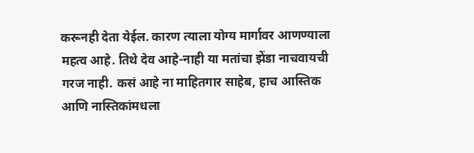करूनही देता येईल. कारण त्याला योग्य मार्गावर आणण्याला महत्व आहे. तिथे देव आहे-नाही या मतांचा झेंडा नाचवायची गरज नाही. कसं आहे ना माहितगार साहेब, हाच आस्तिक आणि नास्तिकांमधला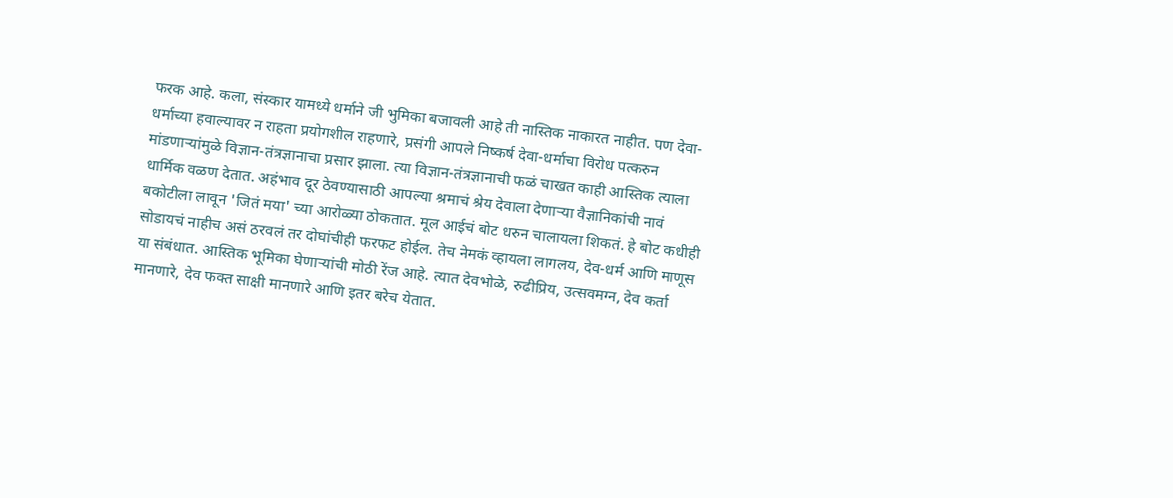फरक आहे. कला, संस्कार यामध्ये धर्माने जी भुमिका बजावली आहे ती नास्तिक नाकारत नाहीत. पण देवा-धर्माच्या हवाल्यावर न राहता प्रयोगशील राहणारे, प्रसंगी आपले निष्कर्ष देवा-धर्माचा विरोध पत्करुन मांडणाऱ्यांमुळे विज्ञान-तंत्रज्ञानाचा प्रसार झाला. त्या विज्ञान-तंत्रज्ञानाची फळं चाखत काही आस्तिक त्याला धार्मिक वळण देतात. अहंभाव दूर ठेवण्यासाठी आपल्या श्रमाचं श्रेय देवाला देणाऱ्या वैज्ञानिकांची नावं बकोटीला लावून 'जितं मया' च्या आरोळ्या ठोकतात. मूल आईचं बोट धरुन चालायला शिकतं. हे बोट कधीही सोडायचं नाहीच असं ठरवलं तर दोघांचीही फरफट होईल. तेच नेमकं व्हायला लागलय, देव-धर्म आणि माणूस या संबंधात. आस्तिक भूमिका घेणाऱ्यांची मोठी रेंज आहे. त्यात देवभोळे, रुढीप्रिय, उत्सवमग्न, देव कर्ता मानणारे, देव फक्त साक्षी मानणारे आणि इतर बरेच येतात.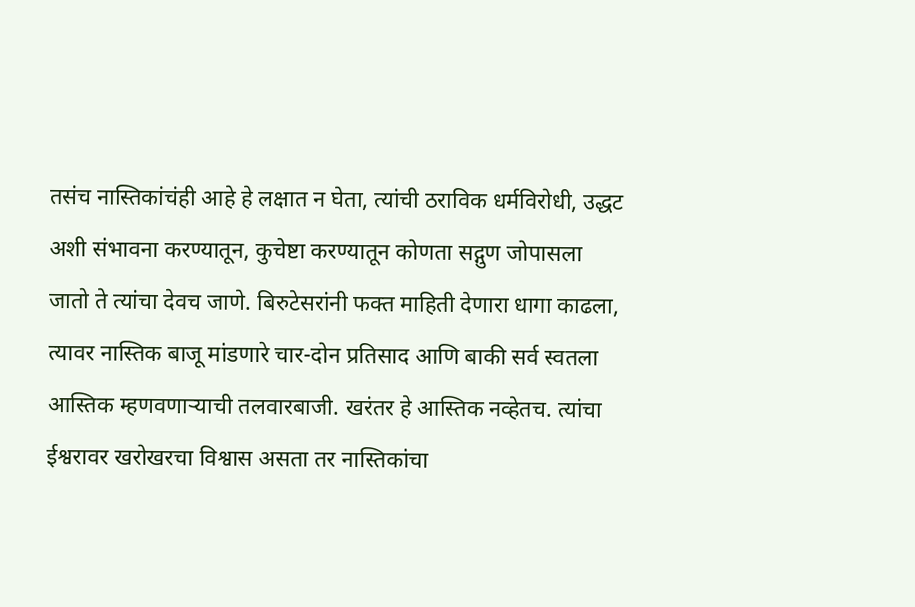तसंच नास्तिकांचंही आहे हे लक्षात न घेता, त्यांची ठराविक धर्मविरोधी, उद्धट अशी संभावना करण्यातून, कुचेष्टा करण्यातून कोणता सद्गुण जोपासला जातो ते त्यांचा देवच जाणे. बिरुटेसरांनी फक्त माहिती देणारा धागा काढला, त्यावर नास्तिक बाजू मांडणारे चार-दोन प्रतिसाद आणि बाकी सर्व स्वतला आस्तिक म्हणवणाऱ्याची तलवारबाजी. खरंतर हे आस्तिक नव्हेतच. त्यांचा ईश्वरावर खरोखरचा विश्वास असता तर नास्तिकांचा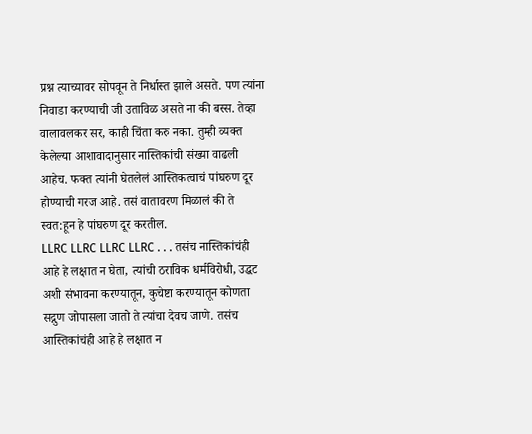प्रश्न त्याच्यावर सोपवून ते निर्धास्त झाले असते. पण त्यांना निवाडा करण्याची जी उताविळ असते ना की बस्स. तेव्हा वालावलकर सर, काही चिंता करु नका. तुम्ही व्यक्त केलेल्या आशावादानुसार नास्तिकांची संख्या वाढली आहेच. फक्त त्यांनी घेतलेलं आस्तिकत्वाचं पांघरुण दूर होण्याची गरज आहे. तसं वातावरण मिळालं की ते स्वत:हून हे पांघरुण दूर करतील.
LLRC LLRC LLRC LLRC . . . तसंच नास्तिकांचंही आहे हे लक्षात न घेता, त्यांची ठराविक धर्मविरोधी, उद्धट अशी संभावना करण्यातून, कुचेष्टा करण्यातून कोणता सद्गुण जोपासला जातो ते त्यांचा देवच जाणे. तसंच आस्तिकांचंही आहे हे लक्षात न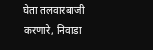घेता तलवारबाजी करणारे, निवाडा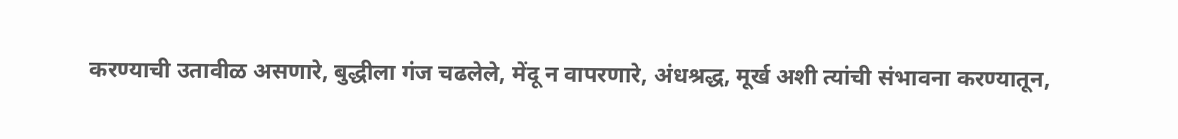करण्याची उतावीळ असणारे, बुद्धीला गंज चढलेले, मेंदू न वापरणारे, अंधश्रद्ध, मूर्ख अशी त्यांची संभावना करण्यातून,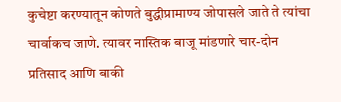कुचेष्टा करण्यातून कोणते बुद्धीप्रामाण्य जोपासले जाते ते त्यांचा चार्वाकच जाणे. त्यावर नास्तिक बाजू मांडणारे चार-दोन प्रतिसाद आणि बाकी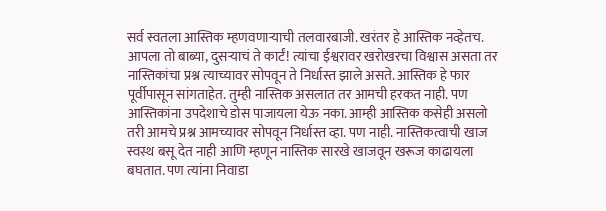सर्व स्वतला आस्तिक म्हणवणाऱ्याची तलवारबाजी. खरंतर हे आस्तिक नव्हेतच. आपला तो बाब्या, दुसर्‍याचं ते कार्टं! त्यांचा ईश्वरावर खरोखरचा विश्वास असता तर नास्तिकांचा प्रश्न त्याच्यावर सोपवून ते निर्धास्त झाले असते. आस्तिक हे फार पूर्वीपासून सांगताहेत. तुम्ही नास्तिक असलात तर आमची हरकत नाही. पण आस्तिकांना उपदेशाचे डोस पाजायला येऊ नका. आम्ही आस्तिक कसेही असलो तरी आमचे प्रश्न आमच्यावर सोपवून निर्धास्त व्हा. पण नाही. नास्तिकत्वाची खाज स्वस्थ बसू देत नाही आणि म्हणून नास्तिक सारखे खाजवून खरूज काढायला बघतात. पण त्यांना निवाडा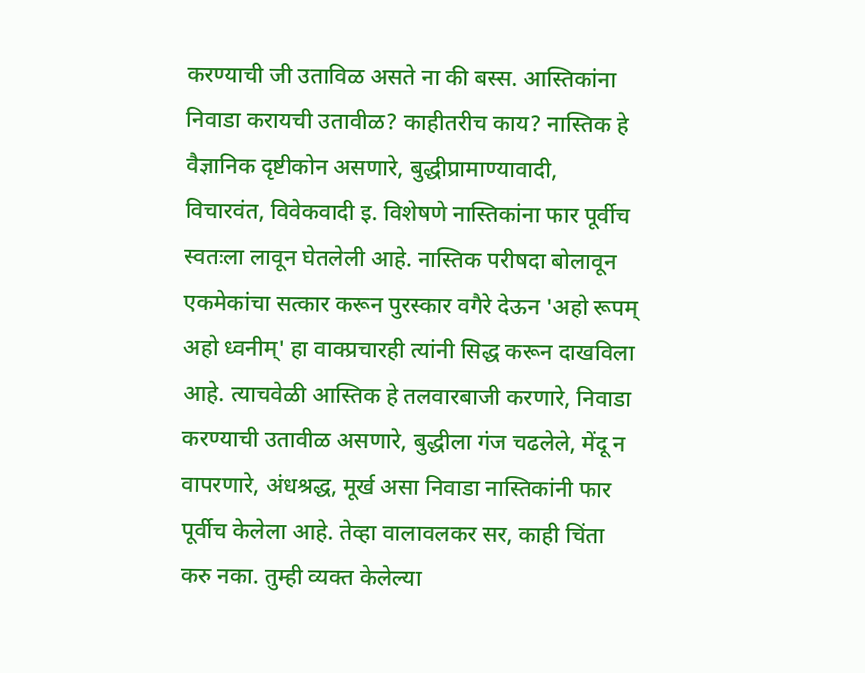करण्याची जी उताविळ असते ना की बस्स. आस्तिकांना निवाडा करायची उतावीळ? काहीतरीच काय? नास्तिक हे वैज्ञानिक दृष्टीकोन असणारे, बुद्धीप्रामाण्यावादी, विचारवंत, विवेकवादी इ. विशेषणे नास्तिकांना फार पूर्वीच स्वतःला लावून घेतलेली आहे. नास्तिक परीषदा बोलावून एकमेकांचा सत्कार करून पुरस्कार वगैरे देऊन 'अहो रूपम् अहो ध्वनीम्' हा वाक्प्रचारही त्यांनी सिद्ध करून दाखविला आहे. त्याचवेळी आस्तिक हे तलवारबाजी करणारे, निवाडा करण्याची उतावीळ असणारे, बुद्धीला गंज चढलेले, मेंदू न वापरणारे, अंधश्रद्ध, मूर्ख असा निवाडा नास्तिकांनी फार पूर्वीच केलेला आहे. तेव्हा वालावलकर सर, काही चिंता करु नका. तुम्ही व्यक्त केलेल्या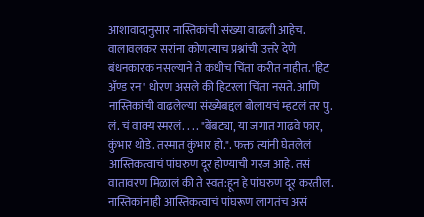आशावादानुसार नास्तिकांची संख्या वाढली आहेच. वालावलकर सरांना कोणत्याच प्रश्नांची उत्तरे देणे बंधनकारक नसल्याने ते कधीच चिंता करीत नाहीत. 'हिट अ‍ॅण्ड रन' धोरण असले की हिटरला चिंता नसते. आणि नास्तिकांची वाढलेल्या संख्येबद्दल बोलायचं म्हटलं तर पु. लं. चं वाक्य स्मरलं. . . . "बेंबट्या, या जगात गाढवे फार, कुंभार थोडे. तस्मात कुंभार हो.". फक्त त्यांनी घेतलेलं आस्तिकत्वाचं पांघरुण दूर होण्याची गरज आहे. तसं वातावरण मिळालं की ते स्वत:हून हे पांघरुण दूर करतील. नास्तिकांनाही आस्तिकत्वाचं पांघरूण लागतंच असं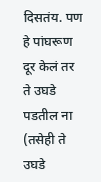दिसतंय. पण हे पांघरूण दूर केलं तर ते उघडे पडतील ना (तसेही ते उघडे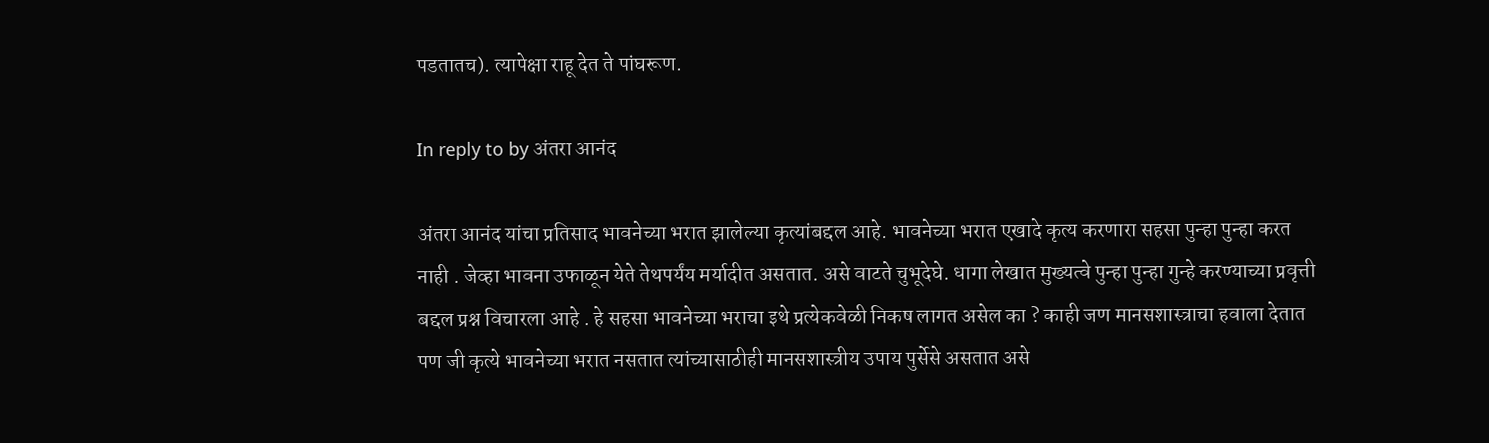पडतातच). त्यापेक्षा राहू देत ते पांघरूण.

In reply to by अंतरा आनंद

अंतरा आनंद यांचा प्रतिसाद भावनेच्या भरात झालेल्या कृत्यांबद्दल आहे. भावनेच्या भरात एखादे कृत्य करणारा सहसा पुन्हा पुन्हा करत नाही . जेव्हा भावना उफाळून येते तेथपर्यंय मर्यादीत असतात. असे वाटते चुभूदेघे. धागा लेखात मुख्यत्वे पुन्हा पुन्हा गुन्हे करण्याच्या प्रवृत्ती बद्दल प्रश्न विचारला आहे . हे सहसा भावनेच्या भराचा इथे प्रत्येकवेळी निकष लागत असेल का ? काही जण मानसशास्त्राचा हवाला देतात पण जी कृत्ये भावनेच्या भरात नसतात त्यांच्यासाठीही मानसशास्त्रीय उपाय पुर्सेसे असतात असे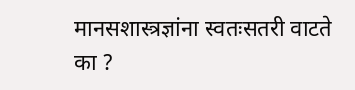मानसशास्त्रज्ञांना स्वतःसतरी वाटते का ?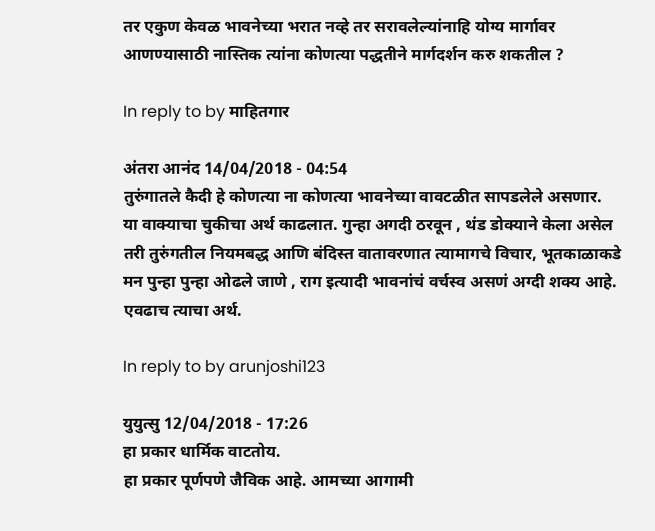तर एकुण केवळ भावनेच्या भरात नव्हे तर सरावलेल्यांनाहि योग्य मार्गावर आणण्यासाठी नास्तिक त्यांना कोणत्या पद्धतीने मार्गदर्शन करु शकतील ?

In reply to by माहितगार

अंतरा आनंद 14/04/2018 - 04:54
तुरुंगातले कैदी हे कोणत्या ना कोणत्या भावनेच्या वावटळीत सापडलेले असणार.
या वाक्याचा चुकीचा अर्थ काढलात. गुन्हा अगदी ठरवून , थंड डोक्याने केला असेल तरी तुरुंगतील नियमबद्ध आणि बंदिस्त वातावरणात त्यामागचे विचार, भूतकाळाकडे मन पुन्हा पुन्हा ओढले जाणे , राग इत्यादी भावनांचं वर्चस्व असणं अग्दी शक्य आहे. एवढाच त्याचा अर्थ.

In reply to by arunjoshi123

युयुत्सु 12/04/2018 - 17:26
हा प्रकार धार्मिक वाटतोय.
हा प्रकार पूर्णपणे जैविक आहे. आमच्या आगामी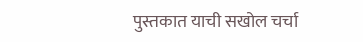पुस्तकात याची सखोल चर्चा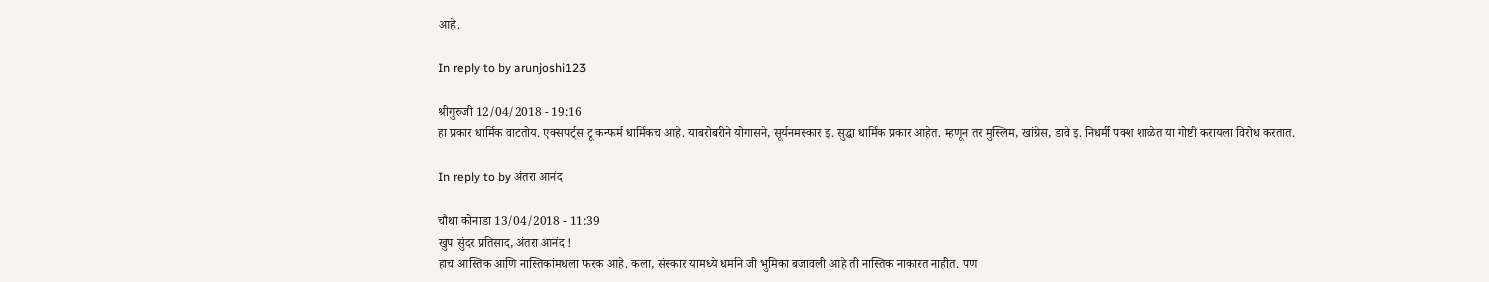आहे.

In reply to by arunjoshi123

श्रीगुरुजी 12/04/2018 - 19:16
हा प्रकार धार्मिक वाटतोय. एक्सपर्ट्स टू कन्फर्म धार्मिकच आहे. याबरोबरीने योगासने, सूर्यनमस्कार इ. सुद्धा धार्मिक प्रकार आहेत. म्हणून तर मुस्लिम, खांग्रेस, डावे इ. निधर्मी पक्श शाळेत या गोष्टी करायला विरोध करतात.

In reply to by अंतरा आनंद

चौथा कोनाडा 13/04/2018 - 11:39
खुप सुंदर प्रतिसाद, अंतरा आनंद !
हाच आस्तिक आणि नास्तिकांमधला फरक आहे. कला, संस्कार यामध्ये धर्माने जी भुमिका बजावली आहे ती नास्तिक नाकारत नाहीत. पण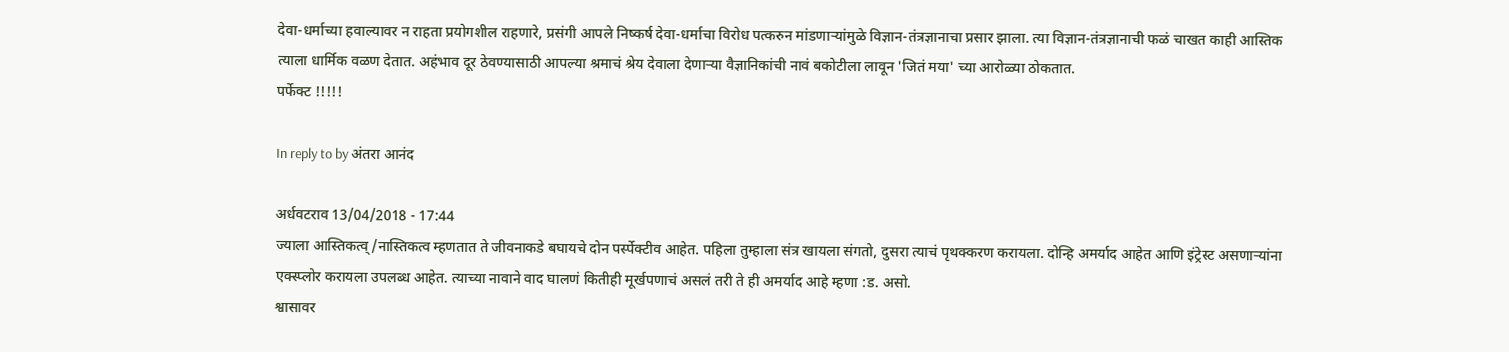देवा-धर्माच्या हवाल्यावर न राहता प्रयोगशील राहणारे, प्रसंगी आपले निष्कर्ष देवा-धर्माचा विरोध पत्करुन मांडणाऱ्यांमुळे विज्ञान-तंत्रज्ञानाचा प्रसार झाला. त्या विज्ञान-तंत्रज्ञानाची फळं चाखत काही आस्तिक त्याला धार्मिक वळण देतात. अहंभाव दूर ठेवण्यासाठी आपल्या श्रमाचं श्रेय देवाला देणाऱ्या वैज्ञानिकांची नावं बकोटीला लावून 'जितं मया' च्या आरोळ्या ठोकतात.
पर्फेक्ट !!!!!

In reply to by अंतरा आनंद

अर्धवटराव 13/04/2018 - 17:44
ज्याला आस्तिकत्व्/नास्तिकत्व म्हणतात ते जीवनाकडे बघायचे दोन पर्स्पेक्टीव आहेत. पहिला तुम्हाला संत्र खायला संगतो, दुसरा त्याचं पृथक्करण करायला. दोन्हि अमर्याद आहेत आणि इंट्रेस्ट असणार्‍यांना एक्स्प्लोर करायला उपलब्ध आहेत. त्याच्या नावाने वाद घालणं कितीही मूर्खपणाचं असलं तरी ते ही अमर्याद आहे म्हणा :ड. असो.
श्वासावर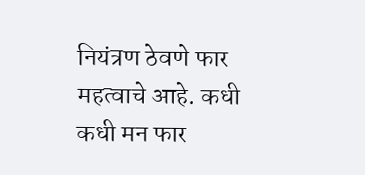नियंत्रण ठेवणे फार महत्वाचे आहे. कधी कधी मन फार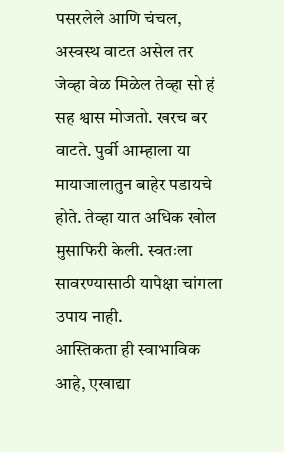पसरलेले आणि चंचल, अस्वस्थ वाटत असेल तर जेव्हा वेळ मिळेल तेव्हा सो हं सह श्वास मोजतो. खरच बर वाटते. पुर्वी आम्हाला या मायाजालातुन बाहेर पडायचे होते. तेव्हा यात अधिक खोल मुसाफिरी केली. स्वतःला सावरण्यासाठी यापेक्षा चांगला उपाय नाही.
आस्तिकता ही स्वाभाविक आहे, एखाद्या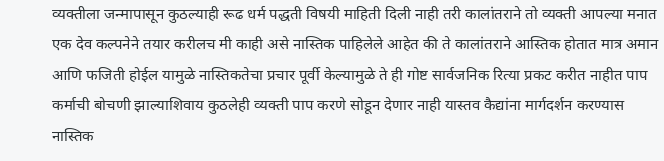व्यक्तीला जन्मापासून कुठल्याही रूढ धर्म पद्धती विषयी माहिती दिली नाही तरी कालांतराने तो व्यक्ती आपल्या मनात एक देव कल्पनेने तयार करीलच मी काही असे नास्तिक पाहिलेले आहेत की ते कालांतराने आस्तिक होतात मात्र अमान आणि फजिती होईल यामुळे नास्तिकतेचा प्रचार पूर्वी केल्यामुळे ते ही गोष्ट सार्वजनिक रित्या प्रकट करीत नाहीत पाप कर्माची बोचणी झाल्याशिवाय कुठलेही व्यक्ती पाप करणे सोडून देणार नाही यास्तव कैद्यांना मार्गदर्शन करण्यास नास्तिक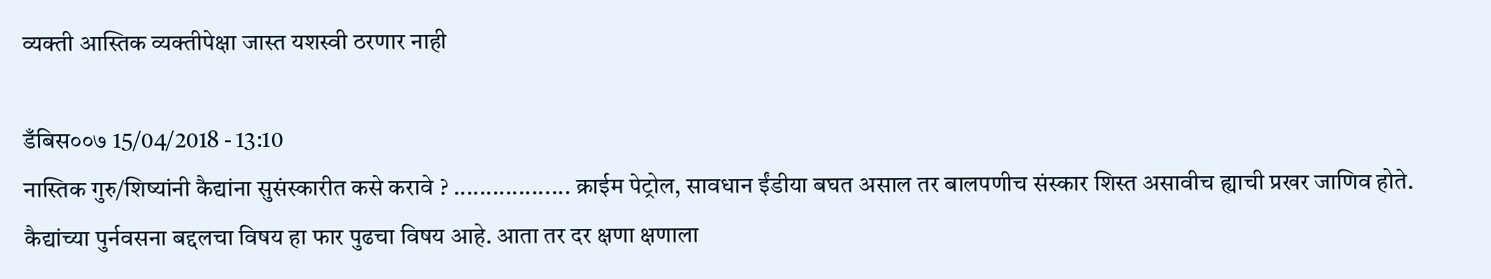व्यक्ती आस्तिक व्यक्तीपेक्षा जास्त यशस्वी ठरणार नाही

डँबिस००७ 15/04/2018 - 13:10
नास्तिक गुरु/शिष्यांनी कैद्यांना सुसंस्कारीत कसे करावे ? .................. क्राईम पेट्रोल, सावधान ईंडीया बघत असाल तर बालपणीच संस्कार शिस्त असावीच ह्याची प्रखर जाणिव होते. कैद्यांच्या पुर्नवसना बद्दलचा विषय हा फार पुढचा विषय आहे. आता तर दर क्षणा क्षणाला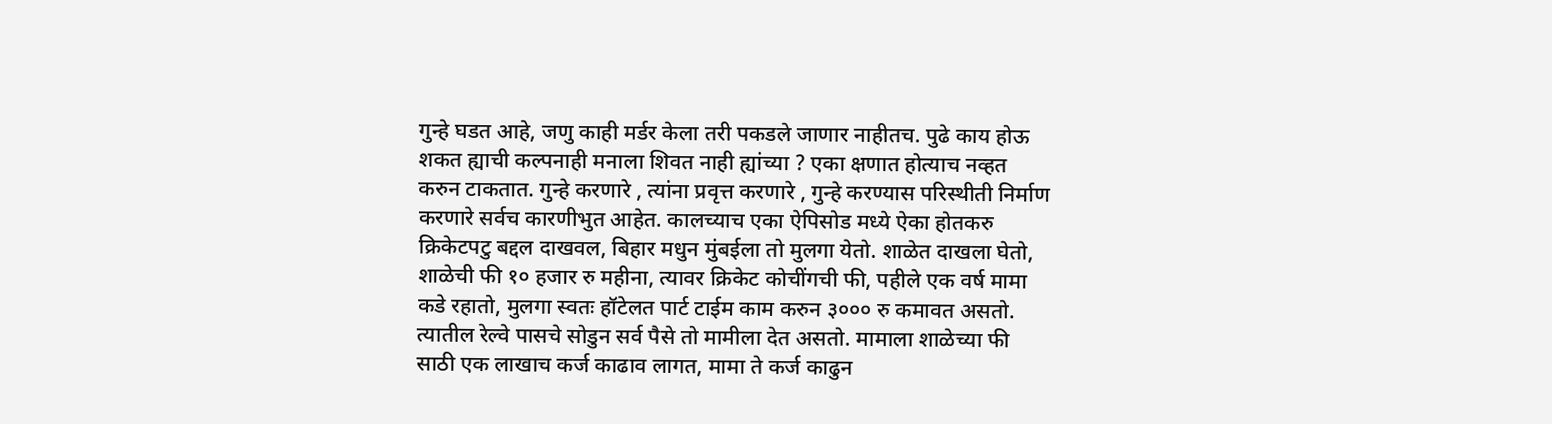गुन्हे घडत आहे, जणु काही मर्डर केला तरी पकडले जाणार नाहीतच. पुढे काय होऊ शकत ह्याची कल्पनाही मनाला शिवत नाही ह्यांच्या ? एका क्षणात होत्याच नव्हत करुन टाकतात. गुन्हे करणारे , त्यांना प्रवृत्त करणारे , गुन्हे करण्यास परिस्थीती निर्माण करणारे सर्वच कारणीभुत आहेत. कालच्याच एका ऐपिसोड मध्ये ऐका होतकरु क्रिकेटपटु बद्दल दाखवल, बिहार मधुन मुंबईला तो मुलगा येतो. शाळेत दाखला घेतो, शाळेची फी १० हजार रु महीना, त्यावर क्रिकेट कोचींगची फी, पहीले एक वर्ष मामा कडे रहातो, मुलगा स्वतः हॉटेलत पार्ट टाईम काम करुन ३००० रु कमावत असतो. त्यातील रेल्वे पासचे सोडुन सर्व पैसे तो मामीला देत असतो. मामाला शाळेच्या फी साठी एक लाखाच कर्ज काढाव लागत, मामा ते कर्ज काढुन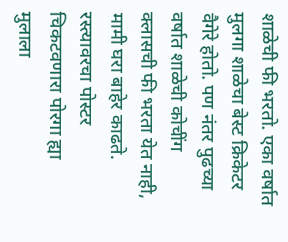शाळेची फी भरतो. एका वर्षात मुलगा शाळेचा बेस्ट क्रिकेटर वैगेरे होतो. पण नंतर पुढच्या वर्षात शाळेची कोचींग क्लासची फी भरता येत नाही, मामी घरा बाहेर काढते. रस्त्यावरचा पोस्टर चिकटवणारा पोरगा ह्या मुलाला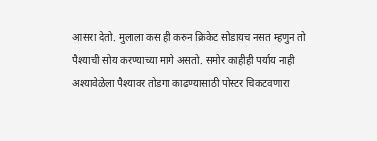आसरा देतो. मुलाला कस ही करुन क्रिकेट सोडायच नसत म्हणुन तो पैश्याची सोय करण्याच्या मागे असतो. समोर काहीही पर्याय नाही अश्यावेळेला पैश्यावर तोडगा काढण्यासाठी पोस्टर चिकटवणारा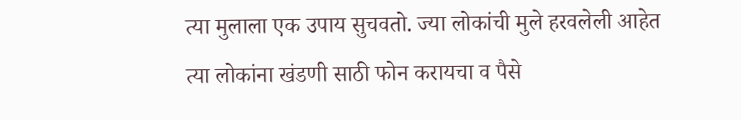त्या मुलाला एक उपाय सुचवतो. ज्या लोकांची मुले हरवलेली आहेत त्या लोकांना खंडणी साठी फोन करायचा व पैसे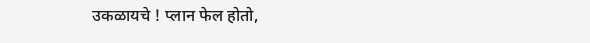उकळायचे ! प्लान फेल होतो,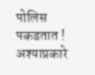पोलिस पकडतात ! अश्याप्रकारे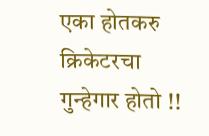एका होतकरु क्रिकेटरचा गुन्हेगार होतो !!